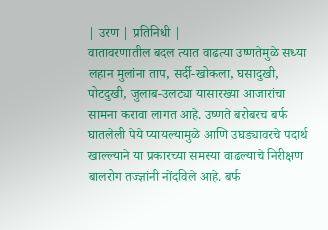| उरण | प्रतिनिधी |
वातावरणातील बदल त्यात वाढत्या उष्णतेमुळे सध्या लहान मुलांना ताप, सर्दी-खोकला, घसादुखी, पोटदुखी, जुलाब-उलट्या यासारख्या आजारांचा सामना करावा लागत आहे. उष्णते बरोबरच बर्फ घातलेली पेये प्यायल्यामुळे आणि उघड्यावरचे पदार्थ खाल्ल्याने या प्रकारच्या समस्या वाढल्याचे निरीक्षण बालरोग तज्ज्ञांनी नोंदविले आहे. बर्फ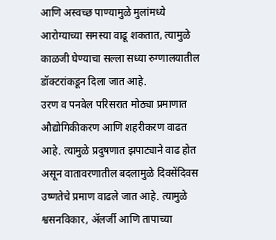आणि अस्वच्छ पाण्यामुळे मुलांमध्ये आरोग्याच्या समस्या वाढू शकतात, त्यामुळे काळजी घेण्याचा सल्ला सध्या रुग्णालयातील डॉक्टरांकडून दिला जात आहे.
उरण व पनवेल परिसरात मोठ्या प्रमाणात औद्योगिकीकरण आणि शहरीकरण वाढत आहे. त्यामुळे प्रदुषणात झपाट्याने वाढ होत असून वातावरणातील बदलामुळे दिवसेंदिवस उष्णतेचे प्रमाण वाढले जात आहे. त्यामुळे श्वसनविकार, ॲलर्जी आणि तापाच्या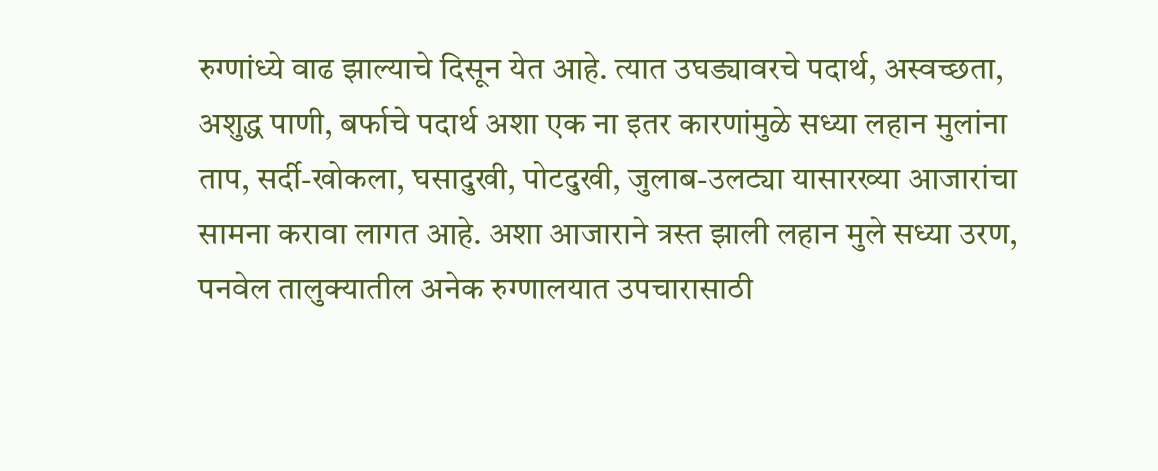रुग्णांध्ये वाढ झाल्याचे दिसून येत आहे. त्यात उघड्यावरचे पदार्थ, अस्वच्छता, अशुद्ध पाणी, बर्फाचे पदार्थ अशा एक ना इतर कारणांमुळे सध्या लहान मुलांना ताप, सर्दी-खोकला, घसादुखी, पोटदुखी, जुलाब-उलट्या यासारख्या आजारांचा सामना करावा लागत आहे. अशा आजाराने त्रस्त झाली लहान मुले सध्या उरण, पनवेल तालुक्यातील अनेक रुग्णालयात उपचारासाठी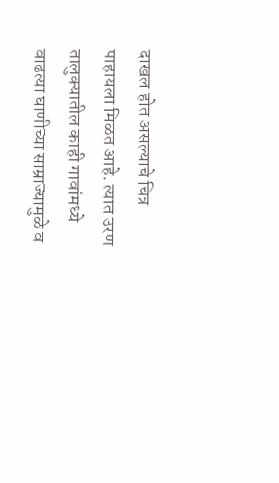दाखल होत असल्याचे चित्र पाहायला मिळत आहे. त्यात उरण तालुक्यातील काही गावांमध्ये वाढत्या घाणीच्या साम्राज्यामुळे व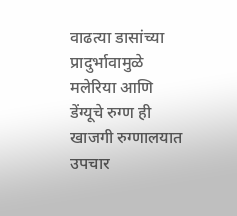वाढत्या डासांच्या प्रादुर्भावामुळे मलेरिया आणि डेंग्यूचे रुग्ण ही खाजगी रुग्णालयात उपचार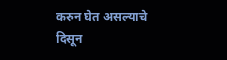करुन घेत असल्याचे दिसून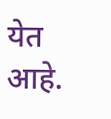येत आहे.